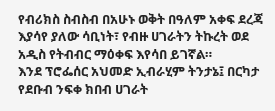የብሪክስ ስብስብ በአሁኑ ወቅት በዓለም አቀፍ ደረጃ እያሳየ ያለው ሳቢነት፣ የብዙ ሀገራትን ትኩረት ወደ አዲስ የትብብር ማዕቀፍ እየሳበ ይገኛል።
እንደ ፕሮፌሰር አህመድ ኢብራሂም ትንታኔ፤ በርካታ የደቡብ ንፍቀ ክበብ ሀገራት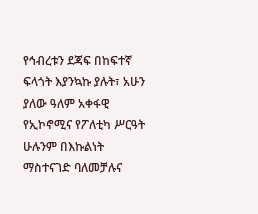የኅብረቱን ደጃፍ በከፍተኛ ፍላጎት እያንኳኩ ያሉት፣ አሁን ያለው ዓለም አቀፋዊ የኢኮኖሚና የፖለቲካ ሥርዓት ሁሉንም በእኩልነት ማስተናገድ ባለመቻሉና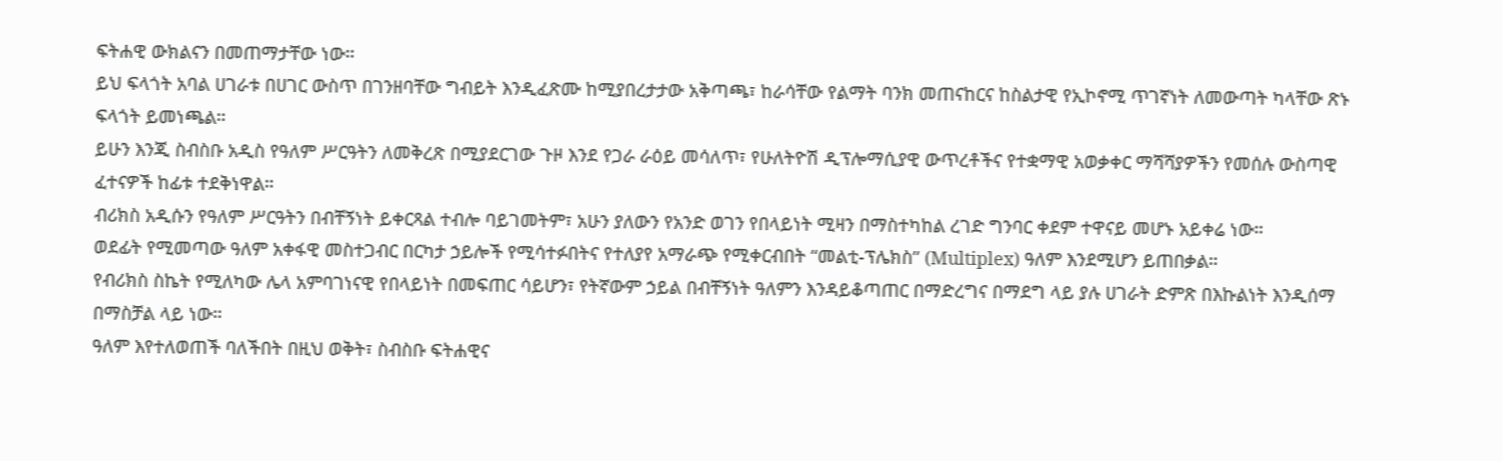ፍትሐዊ ውክልናን በመጠማታቸው ነው።
ይህ ፍላጎት አባል ሀገራቱ በሀገር ውስጥ በገንዘባቸው ግብይት እንዲፈጽሙ ከሚያበረታታው አቅጣጫ፣ ከራሳቸው የልማት ባንክ መጠናከርና ከስልታዊ የኢኮኖሚ ጥገኛነት ለመውጣት ካላቸው ጽኑ ፍላጎት ይመነጫል።
ይሁን እንጂ ስብስቡ አዲስ የዓለም ሥርዓትን ለመቅረጽ በሚያደርገው ጉዞ እንደ የጋራ ራዕይ መሳለጥ፣ የሁለትዮሽ ዲፕሎማሲያዊ ውጥረቶችና የተቋማዊ አወቃቀር ማሻሻያዎችን የመሰሉ ውስጣዊ ፈተናዎች ከፊቱ ተደቅነዋል።
ብሪክስ አዲሱን የዓለም ሥርዓትን በብቸኝነት ይቀርጻል ተብሎ ባይገመትም፣ አሁን ያለውን የአንድ ወገን የበላይነት ሚዛን በማስተካከል ረገድ ግንባር ቀደም ተዋናይ መሆኑ አይቀሬ ነው።
ወደፊት የሚመጣው ዓለም አቀፋዊ መስተጋብር በርካታ ኃይሎች የሚሳተፉበትና የተለያየ አማራጭ የሚቀርብበት “መልቲ-ፕሌክስ” (Multiplex) ዓለም እንደሚሆን ይጠበቃል።
የብሪክስ ስኬት የሚለካው ሌላ አምባገነናዊ የበላይነት በመፍጠር ሳይሆን፣ የትኛውም ኃይል በብቸኝነት ዓለምን እንዳይቆጣጠር በማድረግና በማደግ ላይ ያሉ ሀገራት ድምጽ በእኩልነት እንዲሰማ በማስቻል ላይ ነው።
ዓለም እየተለወጠች ባለችበት በዚህ ወቅት፣ ስብስቡ ፍትሐዊና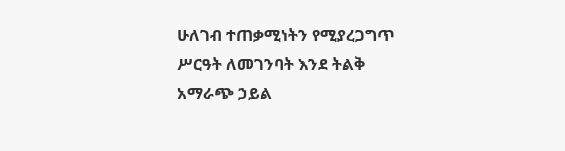ሁለገብ ተጠቃሚነትን የሚያረጋግጥ ሥርዓት ለመገንባት እንደ ትልቅ አማራጭ ኃይል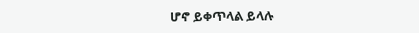ሆኖ ይቀጥላል ይላሉ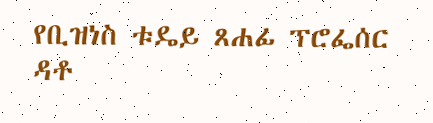የቢዝነስ ቱዴይ ጸሐፊ ፕሮፌሰር ዳቶ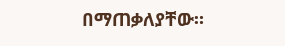በማጠቃለያቸው።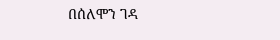በሰለሞን ገዳ